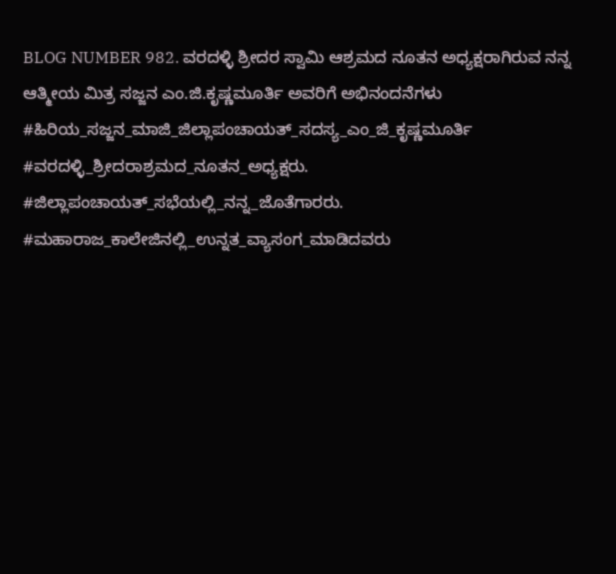BLOG NUMBER 982. ವರದಳ್ಳಿ ಶ್ರೀದರ ಸ್ವಾಮಿ ಆಶ್ರಮದ ನೂತನ ಅಧ್ಯಕ್ಷರಾಗಿರುವ ನನ್ನ ಆತ್ಮೀಯ ಮಿತ್ರ ಸಜ್ಜನ ಎಂ.ಜಿ.ಕೃಷ್ಣಮೂರ್ತಿ ಅವರಿಗೆ ಅಭಿನಂದನೆಗಳು
#ಹಿರಿಯ_ಸಜ್ಜನ_ಮಾಜಿ_ಜಿಲ್ಲಾಪಂಚಾಯತ್_ಸದಸ್ಯ_ಎಂ_ಜಿ_ಕೃಷ್ಣಮೂರ್ತಿ #ವರದಳ್ಳಿ_ಶ್ರೀದರಾಶ್ರಮದ_ನೂತನ_ಅಧ್ಯಕ್ಷರು. #ಜಿಲ್ಲಾಪಂಚಾಯತ್_ಸಭೆಯಲ್ಲಿ_ನನ್ನ_ಜೊತೆಗಾರರು. #ಮಹಾರಾಜ_ಕಾಲೇಜಿನಲ್ಲಿ_ಉನ್ನತ_ವ್ಯಾಸಂಗ_ಮಾಡಿದವರು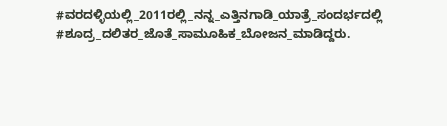#ವರದಳ್ಳಿಯಲ್ಲಿ_2011ರಲ್ಲಿ_ನನ್ನ_ಎತ್ತಿನಗಾಡಿ_ಯಾತ್ರೆ_ಸಂದರ್ಭದಲ್ಲಿ #ಶೂದ್ರ_ದಲಿತರ_ಜೊತೆ_ಸಾಮೂಹಿಕ_ಬೋಜನ_ಮಾಡಿದ್ದರು.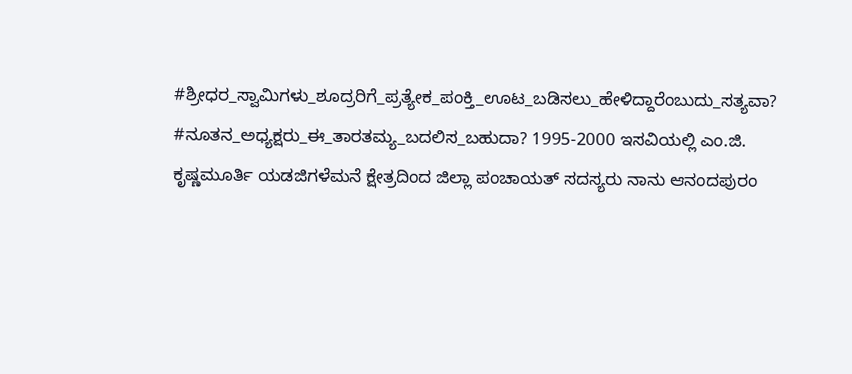#ಶ್ರೀಧರ_ಸ್ವಾಮಿಗಳು_ಶೂದ್ರರಿಗೆ_ಪ್ರತ್ಯೇಕ_ಪಂಕ್ತಿ_ಊಟ_ಬಡಿಸಲು_ಹೇಳಿದ್ದಾರೆಂಬುದು_ಸತ್ಯವಾ? #ನೂತನ_ಅಧ್ಯಕ್ಷರು_ಈ_ತಾರತಮ್ಯ_ಬದಲಿಸ_ಬಹುದಾ? 1995-2000 ಇಸವಿಯಲ್ಲಿ ಎಂ.ಜಿ. ಕೃಷ್ಣಮೂರ್ತಿ ಯಡಜಿಗಳೆಮನೆ ಕ್ಷೇತ್ರದಿಂದ ಜಿಲ್ಲಾ ಪಂಚಾಯತ್ ಸದಸ್ಯರು ನಾನು ಆನಂದಪುರಂ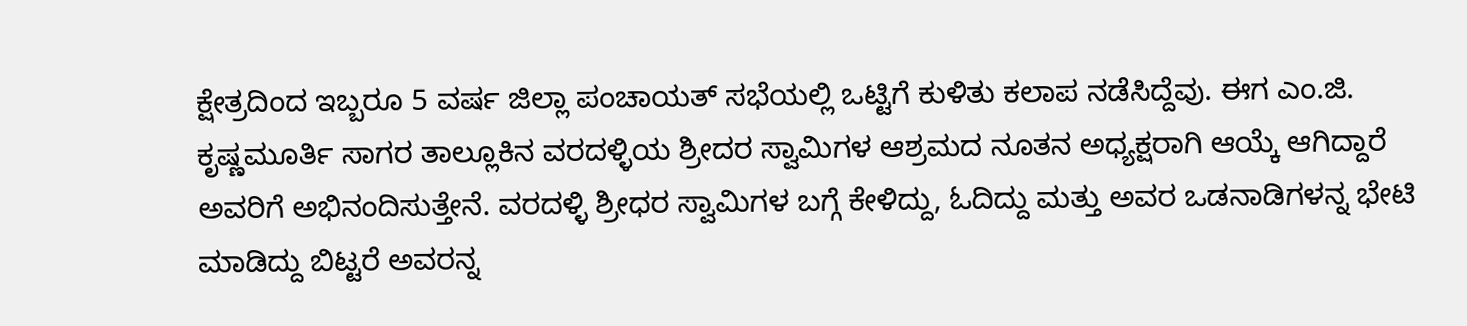ಕ್ಷೇತ್ರದಿಂದ ಇಬ್ಬರೂ 5 ವರ್ಷ ಜಿಲ್ಲಾ ಪಂಚಾಯತ್ ಸಭೆಯಲ್ಲಿ ಒಟ್ಟಿಗೆ ಕುಳಿತು ಕಲಾಪ ನಡೆಸಿದ್ದೆವು. ಈಗ ಎಂ.ಜಿ. ಕೃಷ್ಣಮೂರ್ತಿ ಸಾಗರ ತಾಲ್ಲೂಕಿನ ವರದಳ್ಳಿಯ ಶ್ರೀದರ ಸ್ವಾಮಿಗಳ ಆಶ್ರಮದ ನೂತನ ಅಧ್ಯಕ್ಷರಾಗಿ ಆಯ್ಕೆ ಆಗಿದ್ದಾರೆ ಅವರಿಗೆ ಅಭಿನಂದಿಸುತ್ತೇನೆ. ವರದಳ್ಳಿ ಶ್ರೀಧರ ಸ್ವಾಮಿಗಳ ಬಗ್ಗೆ ಕೇಳಿದ್ದು, ಓದಿದ್ದು ಮತ್ತು ಅವರ ಒಡನಾಡಿಗಳನ್ನ ಭೇಟಿ ಮಾಡಿದ್ದು ಬಿಟ್ಟರೆ ಅವರನ್ನ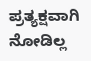ಪ್ರತ್ಯಕ್ಷವಾಗಿ ನೋಡಿಲ್ಲ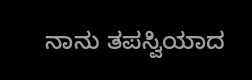ನಾನು ತಪಸ್ವಿಯಾದ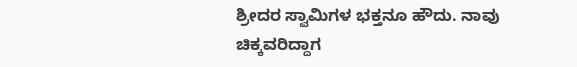ಶ್ರೀದರ ಸ್ವಾಮಿಗಳ ಭಕ್ತನೂ ಹೌದು. ನಾವು ಚಿಕ್ಕವರಿದ್ದಾಗ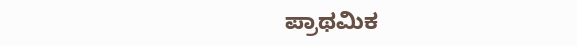ಪ್ರಾಥಮಿಕ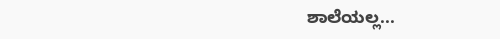ಶಾಲೆಯಲ್ಲ...